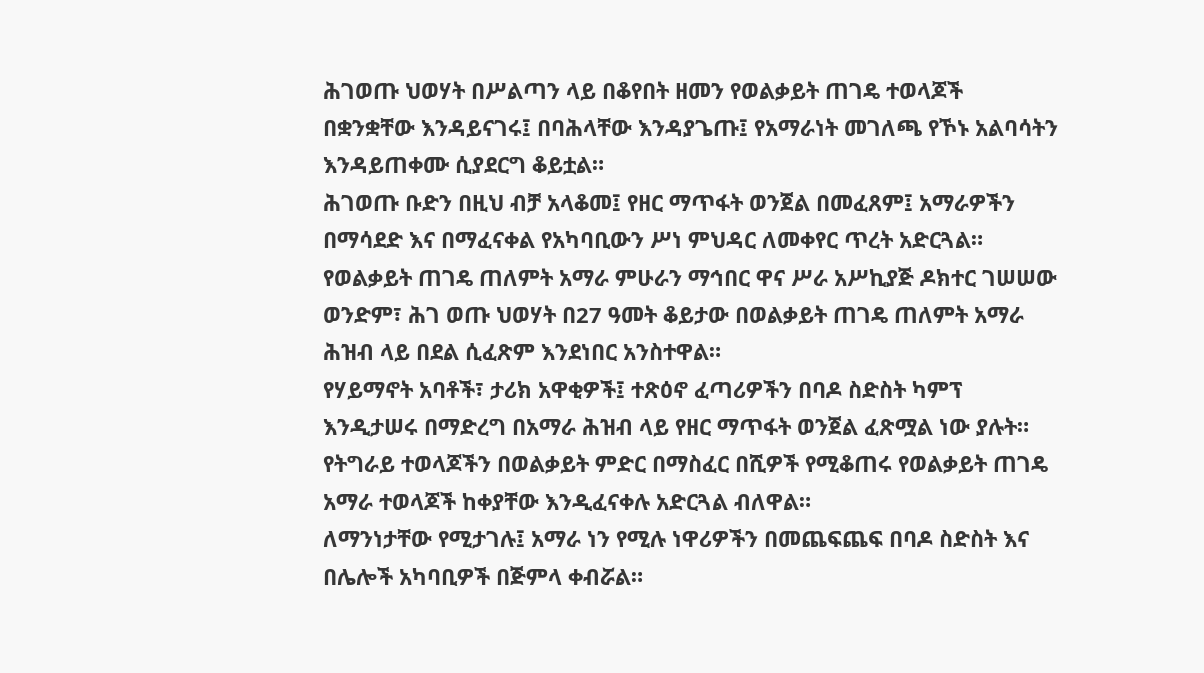ሕገወጡ ህወሃት በሥልጣን ላይ በቆየበት ዘመን የወልቃይት ጠገዴ ተወላጆች በቋንቋቸው እንዳይናገሩ፤ በባሕላቸው እንዳያጌጡ፤ የአማራነት መገለጫ የኾኑ አልባሳትን እንዳይጠቀሙ ሲያደርግ ቆይቷል።
ሕገወጡ ቡድን በዚህ ብቻ አላቆመ፤ የዘር ማጥፋት ወንጀል በመፈጸም፤ አማራዎችን በማሳደድ እና በማፈናቀል የአካባቢውን ሥነ ምህዳር ለመቀየር ጥረት አድርጓል።
የወልቃይት ጠገዴ ጠለምት አማራ ምሁራን ማኅበር ዋና ሥራ አሥኪያጅ ዶክተር ገሠሠው ወንድም፣ ሕገ ወጡ ህወሃት በ27 ዓመት ቆይታው በወልቃይት ጠገዴ ጠለምት አማራ ሕዝብ ላይ በደል ሲፈጽም እንደነበር አንስተዋል።
የሃይማኖት አባቶች፣ ታሪክ አዋቂዎች፤ ተጽዕኖ ፈጣሪዎችን በባዶ ስድስት ካምፕ እንዲታሠሩ በማድረግ በአማራ ሕዝብ ላይ የዘር ማጥፋት ወንጀል ፈጽሟል ነው ያሉት። የትግራይ ተወላጆችን በወልቃይት ምድር በማስፈር በሺዎች የሚቆጠሩ የወልቃይት ጠገዴ አማራ ተወላጆች ከቀያቸው እንዲፈናቀሉ አድርጓል ብለዋል።
ለማንነታቸው የሚታገሉ፤ አማራ ነን የሚሉ ነዋሪዎችን በመጨፍጨፍ በባዶ ስድስት እና በሌሎች አካባቢዎች በጅምላ ቀብሯል።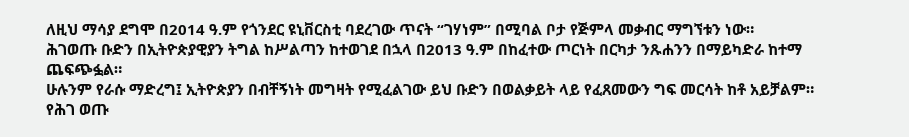ለዚህ ማሳያ ደግሞ በ2014 ዓ.ም የጎንደር ዩኒቨርስቲ ባደረገው ጥናት “ገሃነም” በሚባል ቦታ የጅምላ መቃብር ማግኘቱን ነው።
ሕገወጡ ቡድን በኢትዮጵያዊያን ትግል ከሥልጣን ከተወገደ በኋላ በ2013 ዓ.ም በከፈተው ጦርነት በርካታ ንጹሐንን በማይካድራ ከተማ ጨፍጭፏል።
ሁሉንም የራሱ ማድረግ፤ ኢትዮጵያን በብቸኝነት መግዛት የሚፈልገው ይህ ቡድን በወልቃይት ላይ የፈጸመውን ግፍ መርሳት ከቶ አይቻልም።
የሕገ ወጡ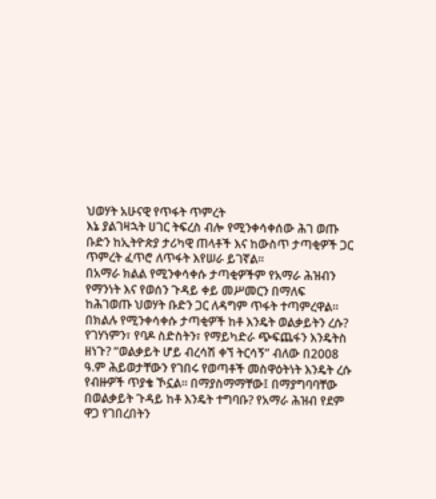ህወሃት አሁናዊ የጥፋት ጥምረት
እኔ ያልገዛኋት ሀገር ትፍረስ ብሎ የሚንቀሳቀሰው ሕገ ወጡ ቡድን ከኢትዮጵያ ታሪካዊ ጠላቶች እና ከውስጥ ታጣቂዎች ጋር ጥምረት ፈጥሮ ለጥፋት እየሠራ ይገኛል።
በአማራ ክልል የሚንቀሳቀሱ ታጣቂዎችም የአማራ ሕዝብን የማንነት እና የወሰን ጉዳይ ቀይ መሥመርን በማለፍ ከሕገወጡ ህወሃት ቡድን ጋር ለዳግም ጥፋት ተጣምረዋል።
በክልሉ የሚንቀሳቀሱ ታጣቂዎች ከቶ እንዴት ወልቃይትን ረሱ? የገሃነምን፣ የባዶ ስድስትን፣ የማይካድራ ጭፍጨፋን እንዴትስ ዘነጉ? “ወልቃይት ሆይ ብረሳሽ ቀኘ ትርሳኝ” ብለው በ2008 ዓ.ም ሕይወታቸውን የገበሩ የወጣቶች መስዋዕትነት እንዴት ረሱ የብዙዎች ጥያቄ ኾኗል። በማያስማማቸው፤ በማያግባባቸው በወልቃይት ጉዳይ ከቶ እንዴት ተግባቡ? የአማራ ሕዝብ የደም ዋጋ የገበረበትን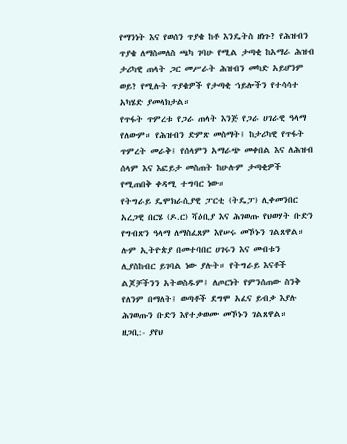የማንነት እና የወሰን ጥያቄ ከቶ እንዴትስ ዘነጉ? የሕዝብን ጥያቄ ለማስመለስ ጫካ ገባሁ የሚል ታጣቂ ከአማራ ሕዝብ ታሪካዊ ጠላት ጋር መሥራት ሕዝብን መካድ አይሆንም ወይ? የሚሉት ጥያቄዎች የታጣቂ ኀይሎችን የተሳሳተ አካሄድ ያመላክታል።
የጥፋት ጥምረቱ የጋራ ጠላት እንጅ የጋራ ሀገራዊ ዓላማ የለውም። የሕዝብን ድምጽ መስማት፤ ከታሪካዊ የጥፋት ጥምረት መራቅ፤ የሰላምን አማራጭ መቀበል እና ለሕዝብ ሰላም እና እፎይታ መስጠት ከሁሉም ታጣቂዎች የሚጠበቅ ቀዳሚ ተግባር ነው።
የትግራይ ዴሞክራሲያዊ ፓርቲ (ትዴፓ) ሊቀመንበር አረጋዊ በርሄ (ዶ.ር) ሻዕቢያ እና ሕገወጡ የህወሃት ቡድን የግብጽን ዓላማ ለማስፈጸም እየሠሩ መኾኑን ገልጸዋል። ሉም ኢትዮጵያ በመተባበር ሀገሩን እና መብቱን ሊያስከብር ይገባል ነው ያሉት። የትግራይ እናቶች ልጆቻችንን አትወስዱም፤ ለጦርነት የምንሰጠው ስንቅ የለንም በማለት፤ ወጣቶች ደግሞ አፈና ይብቃ እያሉ ሕገወጡን ቡድን እየተቃወሙ መኾኑን ገልጸዋል።
ዘጋቢ:- ያየህ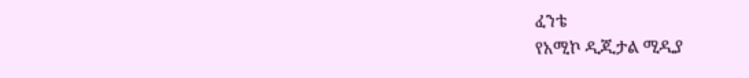ፈንቴ
የአሚኮ ዲጂታል ሚዲያ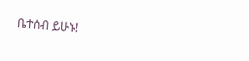ቤተሰብ ይሁኑ!